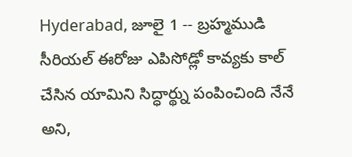Hyderabad, జూలై 1 -- బ్రహ్మముడి సీరియల్ ఈరోజు ఎపిసోడ్లో కావ్యకు కాల్ చేసిన యామిని సిద్ధార్థ్ను పంపించింది నేనే అని,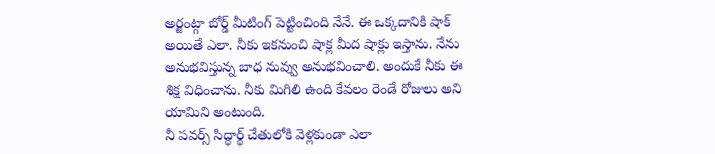అర్జంట్గా బోర్డ్ మీటింగ్ పెట్టించింది నేనే. ఈ ఒక్కదానికి షాక్ అయితే ఎలా. నీకు ఇకనుంచి షాక్ల మీద షాక్లు ఇస్తాను. నేను అనుభవిస్తున్న బాధ నువ్వు అనుభవించాలి. అందుకే నీకు ఈ శిక్ష విధించాను. నీకు మిగిలి ఉంది కేవలం రెండే రోజులు అని యామిని అంటుంది.
నీ పవర్స్ సిద్ధార్థ్ చేతులోకి వెళ్లకుండా ఎలా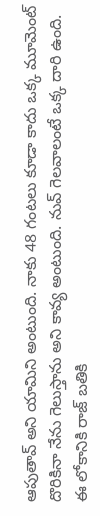ఆపుతావ్ అని యామిని అంటుంది. నాకు 48 గంటలు కూడా కాదు ఒక్క మూమెంట్ దొరికినా నేను గెలుస్తాను అని కావ్య అంటుంది. నువ్ గెలవాలంటే ఒక్క దారి ఉంది. ఈ లోకానికి రాజ్ బతికి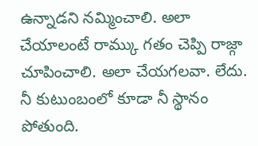ఉన్నాడని నమ్మించాలి. అలా చేయాలంటే రామ్కు గతం చెప్పి రాజ్గా చూపించాలి. అలా చేయగలవా. లేదు. నీ కుటుంబంలో కూడా నీ స్థానం పోతుంది.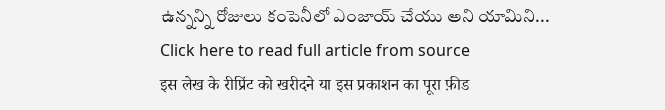ఉన్నన్ని రోజులు కంపెనీలో ఎంజాయ్ చేయు అని యామిని...
Click here to read full article from source
इस लेख के रीप्रिंट को खरीदने या इस प्रकाशन का पूरा फ़ीड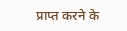प्राप्त करने के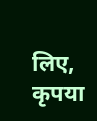लिए, कृपया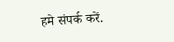हमे संपर्क करें.